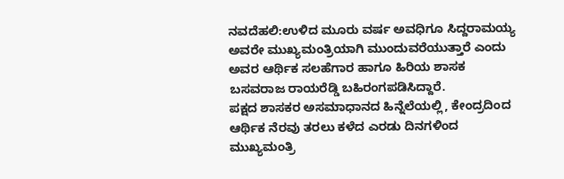ನವದೆಹಲಿ:ಉಳಿದ ಮೂರು ವರ್ಷ ಅವಧಿಗೂ ಸಿದ್ದರಾಮಯ್ಯ ಅವರೇ ಮುಖ್ಯಮಂತ್ರಿಯಾಗಿ ಮುಂದುವರೆಯುತ್ತಾರೆ ಎಂದು ಅವರ ಆರ್ಥಿಕ ಸಲಹೆಗಾರ ಹಾಗೂ ಹಿರಿಯ ಶಾಸಕ ಬಸವರಾಜ ರಾಯರೆಡ್ಡಿ ಬಹಿರಂಗಪಡಿಸಿದ್ದಾರೆ.
ಪಕ್ಷದ ಶಾಸಕರ ಅಸಮಾಧಾನದ ಹಿನ್ನೆಲೆಯಲ್ಲಿ, ಕೇಂದ್ರದಿಂದ ಆರ್ಥಿಕ ನೆರವು ತರಲು ಕಳೆದ ಎರಡು ದಿನಗಳಿಂದ ಮುಖ್ಯಮಂತ್ರಿ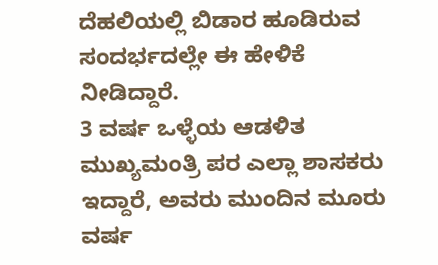ದೆಹಲಿಯಲ್ಲಿ ಬಿಡಾರ ಹೂಡಿರುವ ಸಂದರ್ಭದಲ್ಲೇ ಈ ಹೇಳಿಕೆ ನೀಡಿದ್ದಾರೆ.
3 ವರ್ಷ ಒಳ್ಳೆಯ ಆಡಳಿತ
ಮುಖ್ಯಮಂತ್ರಿ ಪರ ಎಲ್ಲಾ ಶಾಸಕರು ಇದ್ದಾರೆ, ಅವರು ಮುಂದಿನ ಮೂರು ವರ್ಷ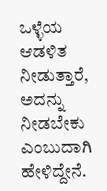ಒಳ್ಳೆಯ ಆಡಳಿತ ನೀಡುತ್ತಾರೆ, ಅದನ್ನು ನೀಡಬೇಕು ಎಂಬುದಾಗಿ ಹೇಳಿದ್ದೇನೆ.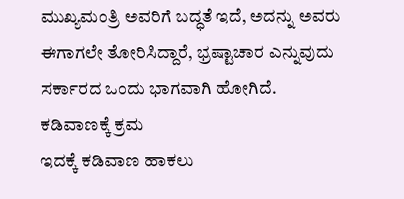ಮುಖ್ಯಮಂತ್ರಿ ಅವರಿಗೆ ಬದ್ಧತೆ ಇದೆ, ಅದನ್ನು ಅವರು ಈಗಾಗಲೇ ತೋರಿಸಿದ್ದಾರೆ, ಭ್ರಷ್ಟಾಚಾರ ಎನ್ನುವುದು ಸರ್ಕಾರದ ಒಂದು ಭಾಗವಾಗಿ ಹೋಗಿದೆ.
ಕಡಿವಾಣಕ್ಕೆ ಕ್ರಮ
ಇದಕ್ಕೆ ಕಡಿವಾಣ ಹಾಕಲು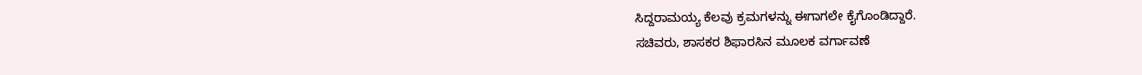ಸಿದ್ದರಾಮಯ್ಯ ಕೆಲವು ಕ್ರಮಗಳನ್ನು ಈಗಾಗಲೇ ಕೈಗೊಂಡಿದ್ದಾರೆ.
ಸಚಿವರು, ಶಾಸಕರ ಶಿಫಾರಸಿನ ಮೂಲಕ ವರ್ಗಾವಣೆ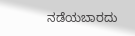ನಡೆಯಬಾರದು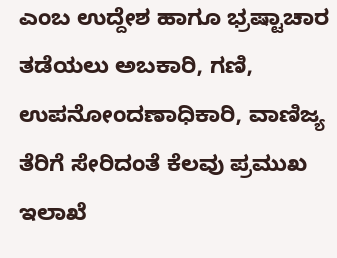ಎಂಬ ಉದ್ದೇಶ ಹಾಗೂ ಭ್ರಷ್ಟಾಚಾರ ತಡೆಯಲು ಅಬಕಾರಿ, ಗಣಿ, ಉಪನೋಂದಣಾಧಿಕಾರಿ, ವಾಣಿಜ್ಯ ತೆರಿಗೆ ಸೇರಿದಂತೆ ಕೆಲವು ಪ್ರಮುಖ ಇಲಾಖೆ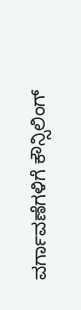ವರ್ಗಾವಣೆಗಳಿಗೆ ಕೌನ್ಸಿಲಿಂಗ್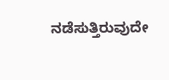ನಡೆಸುತ್ತಿರುವುದೇ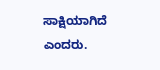ಸಾಕ್ಷಿಯಾಗಿದೆ ಎಂದರು.